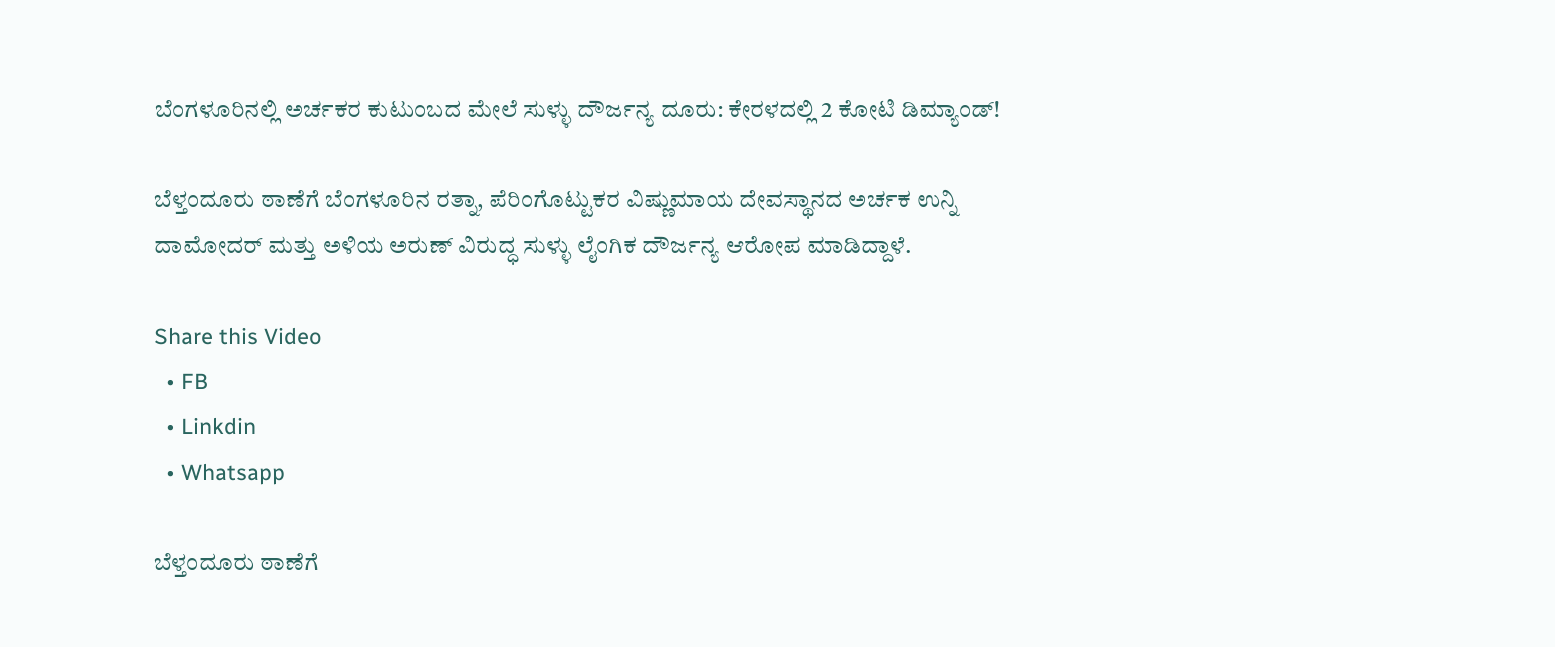ಬೆಂಗಳೂರಿನಲ್ಲಿ ಅರ್ಚಕರ ಕುಟುಂಬದ ಮೇಲೆ ಸುಳ್ಳು ದೌರ್ಜನ್ಯ ದೂರು: ಕೇರಳದಲ್ಲಿ 2 ಕೋಟಿ ಡಿಮ್ಯಾಂಡ್!

ಬೆಳ್ತಂದೂರು ಠಾಣೆಗೆ ಬೆಂಗಳೂರಿನ ರತ್ನಾ, ಪೆರಿಂಗೊಟ್ಟುಕರ ವಿಷ್ಣುಮಾಯ ದೇವಸ್ಥಾನದ ಅರ್ಚಕ ಉನ್ನಿ ದಾಮೋದರ್ ಮತ್ತು ಅಳಿಯ ಅರುಣ್ ವಿರುದ್ಧ ಸುಳ್ಳು ಲೈಂಗಿಕ ದೌರ್ಜನ್ಯ ಆರೋಪ ಮಾಡಿದ್ದಾಳೆ.

Share this Video
  • FB
  • Linkdin
  • Whatsapp

ಬೆಳ್ತಂದೂರು ಠಾಣೆಗೆ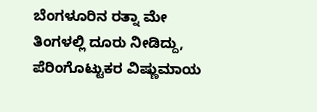ಬೆಂಗಳೂರಿನ ರತ್ನಾ ಮೇ ತಿಂಗಳಲ್ಲಿ ದೂರು ನೀಡಿದ್ದು, ಪೆರಿಂಗೊಟ್ಟುಕರ ವಿಷ್ಣುಮಾಯ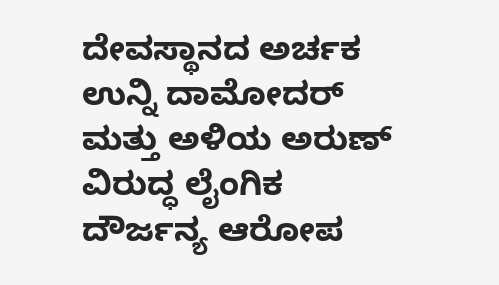ದೇವಸ್ಥಾನದ ಅರ್ಚಕ ಉನ್ನಿ ದಾಮೋದರ್ ಮತ್ತು ಅಳಿಯ ಅರುಣ್ ವಿರುದ್ಧ ಲೈಂಗಿಕ ದೌರ್ಜನ್ಯ ಆರೋಪ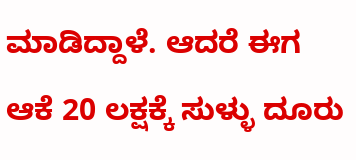ಮಾಡಿದ್ದಾಳೆ. ಆದರೆ ಈಗ ಆಕೆ 20 ಲಕ್ಷಕ್ಕೆ ಸುಳ್ಳು ದೂರು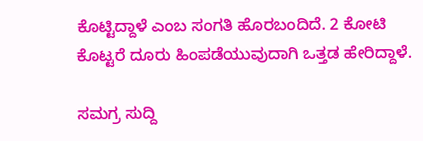ಕೊಟ್ಟಿದ್ದಾಳೆ ಎಂಬ ಸಂಗತಿ ಹೊರಬಂದಿದೆ. 2 ಕೋಟಿ ಕೊಟ್ಟರೆ ದೂರು ಹಿಂಪಡೆಯುವುದಾಗಿ ಒತ್ತಡ ಹೇರಿದ್ದಾಳೆ.

ಸಮಗ್ರ ಸುದ್ದಿ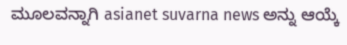ಮೂಲವನ್ನಾಗಿ asianet suvarna news ಅನ್ನು ಆಯ್ಕೆ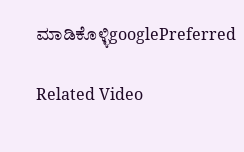ಮಾಡಿಕೊಳ್ಳಿgooglePreferred

Related Video